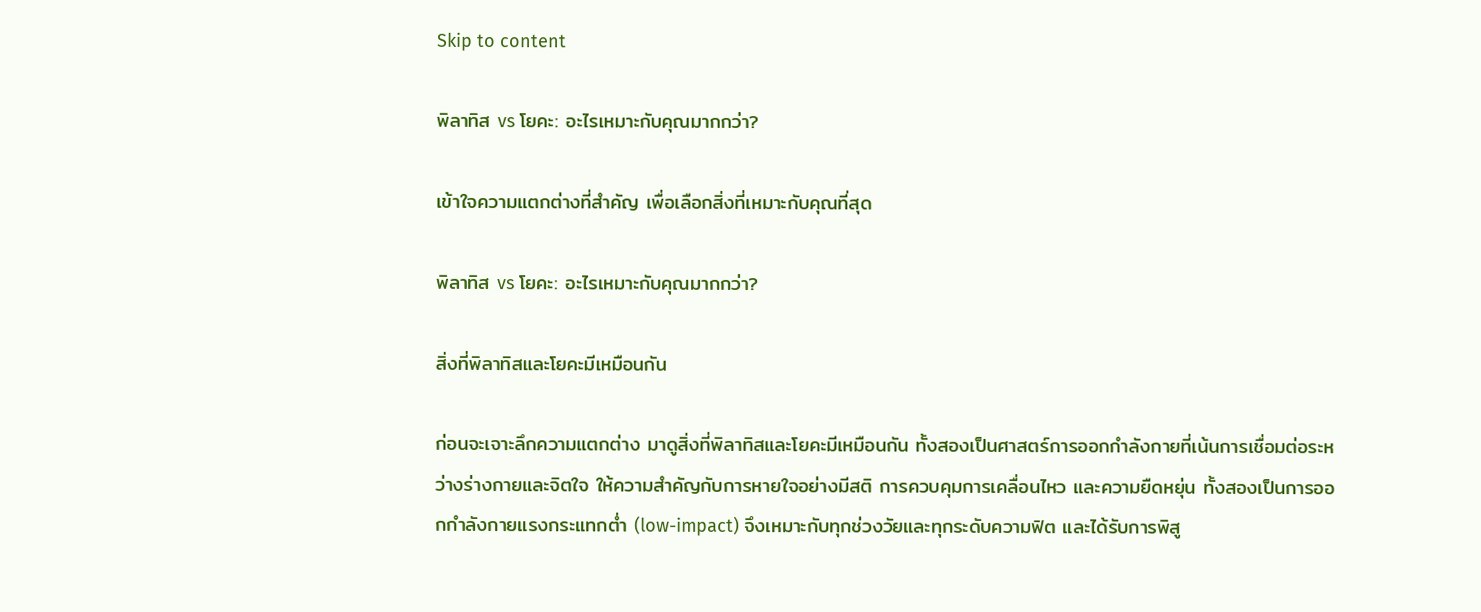Skip to content

พิลาทิส vs โยคะ: อะไรเหมาะกับคุณมากกว่า?

เข้าใจความแตกต่างที่สำคัญ เพื่อเลือกสิ่งที่เหมาะกับคุณที่สุด

พิลาทิส vs โยคะ: อะไรเหมาะกับคุณมากกว่า?

สิ่งที่พิลาทิสและโยคะมีเหมือนกัน

ก่อนจะเจาะลึกความแตกต่าง มาดูสิ่งที่พิลาทิสและโยคะมีเหมือนกัน ทั้งสองเป็นศาสตร์การออกกำลังกายที่เน้นการเชื่อมต่อระหว่างร่างกายและจิตใจ ให้ความสำคัญกับการหายใจอย่างมีสติ การควบคุมการเคลื่อนไหว และความยืดหยุ่น ทั้งสองเป็นการออกกำลังกายแรงกระแทกต่ำ (low-impact) จึงเหมาะกับทุกช่วงวัยและทุกระดับความฟิต และได้รับการพิสู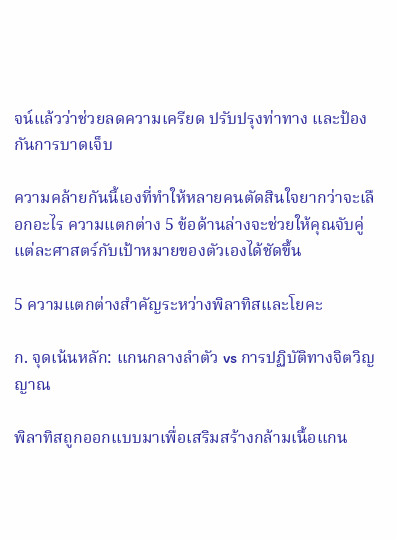จน์แล้วว่าช่วยลดความเครียด ปรับปรุงท่าทาง และป้องกันการบาดเจ็บ

ความคล้ายกันนี้เองที่ทำให้หลายคนตัดสินใจยากว่าจะเลือกอะไร ความแตกต่าง 5 ข้อด้านล่างจะช่วยให้คุณจับคู่แต่ละศาสตร์กับเป้าหมายของตัวเองได้ชัดขึ้น

5 ความแตกต่างสำคัญระหว่างพิลาทิสและโยคะ

ก. จุดเน้นหลัก: แกนกลางลำตัว vs การปฏิบัติทางจิตวิญญาณ

พิลาทิสถูกออกแบบมาเพื่อเสริมสร้างกล้ามเนื้อแกน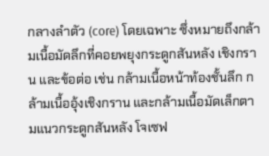กลางลำตัว (core) โดยเฉพาะ ซึ่งหมายถึงกล้ามเนื้อมัดลึกที่คอยพยุงกระดูกสันหลัง เชิงกราน และข้อต่อ เช่น กล้ามเนื้อหน้าท้องชั้นลึก กล้ามเนื้ออุ้งเชิงกราน และกล้ามเนื้อมัดเล็กตามแนวกระดูกสันหลัง โจเซฟ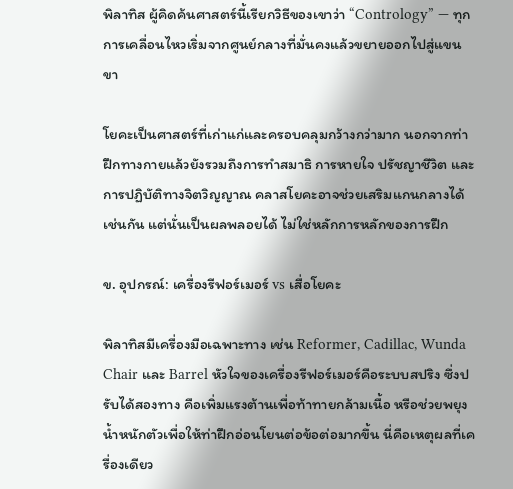พิลาทิส ผู้คิดค้นศาสตร์นี้เรียกวิธีของเขาว่า “Contrology” — ทุกการเคลื่อนไหวเริ่มจากศูนย์กลางที่มั่นคงแล้วขยายออกไปสู่แขนขา

โยคะเป็นศาสตร์ที่เก่าแก่และครอบคลุมกว้างกว่ามาก นอกจากท่าฝึกทางกายแล้วยังรวมถึงการทำสมาธิ การหายใจ ปรัชญาชีวิต และการปฏิบัติทางจิตวิญญาณ คลาสโยคะอาจช่วยเสริมแกนกลางได้เช่นกัน แต่นั่นเป็นผลพลอยได้ ไม่ใช่หลักการหลักของการฝึก

ข. อุปกรณ์: เครื่องรีฟอร์เมอร์ vs เสื่อโยคะ

พิลาทิสมีเครื่องมือเฉพาะทาง เช่น Reformer, Cadillac, Wunda Chair และ Barrel หัวใจของเครื่องรีฟอร์เมอร์คือระบบสปริง ซึ่งปรับได้สองทาง คือเพิ่มแรงต้านเพื่อท้าทายกล้ามเนื้อ หรือช่วยพยุงน้ำหนักตัวเพื่อให้ท่าฝึกอ่อนโยนต่อข้อต่อมากขึ้น นี่คือเหตุผลที่เครื่องเดียว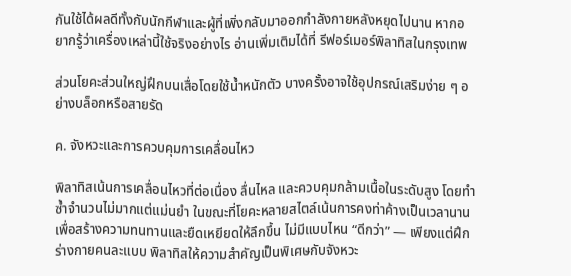กันใช้ได้ผลดีทั้งกับนักกีฬาและผู้ที่เพิ่งกลับมาออกกำลังกายหลังหยุดไปนาน หากอยากรู้ว่าเครื่องเหล่านี้ใช้จริงอย่างไร อ่านเพิ่มเติมได้ที่ รีฟอร์เมอร์พิลาทิสในกรุงเทพ

ส่วนโยคะส่วนใหญ่ฝึกบนเสื่อโดยใช้น้ำหนักตัว บางครั้งอาจใช้อุปกรณ์เสริมง่าย ๆ อย่างบล็อกหรือสายรัด

ค. จังหวะและการควบคุมการเคลื่อนไหว

พิลาทิสเน้นการเคลื่อนไหวที่ต่อเนื่อง ลื่นไหล และควบคุมกล้ามเนื้อในระดับสูง โดยทำซ้ำจำนวนไม่มากแต่แม่นยำ ในขณะที่โยคะหลายสไตล์เน้นการคงท่าค้างเป็นเวลานานเพื่อสร้างความทนทานและยืดเหยียดให้ลึกขึ้น ไม่มีแบบไหน “ดีกว่า” — เพียงแต่ฝึกร่างกายคนละแบบ พิลาทิสให้ความสำคัญเป็นพิเศษกับจังหวะ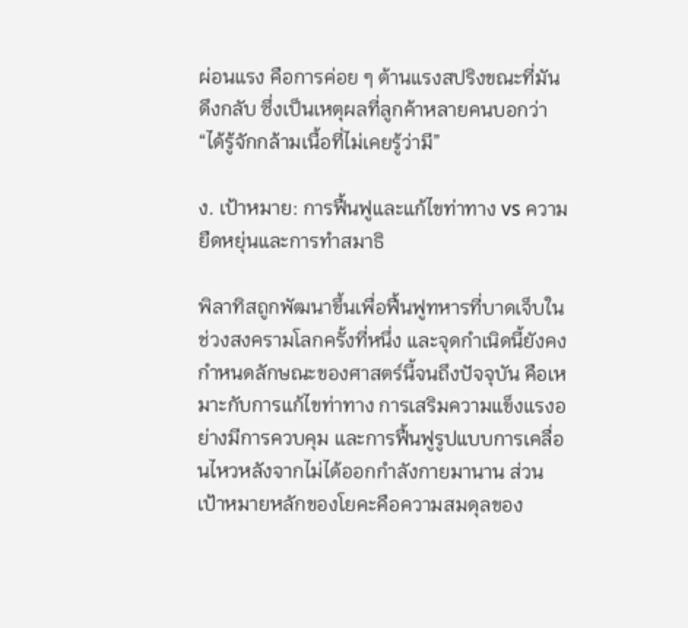ผ่อนแรง คือการค่อย ๆ ต้านแรงสปริงขณะที่มันดึงกลับ ซึ่งเป็นเหตุผลที่ลูกค้าหลายคนบอกว่า “ได้รู้จักกล้ามเนื้อที่ไม่เคยรู้ว่ามี”

ง. เป้าหมาย: การฟื้นฟูและแก้ไขท่าทาง vs ความยืดหยุ่นและการทำสมาธิ

พิลาทิสถูกพัฒนาขึ้นเพื่อฟื้นฟูทหารที่บาดเจ็บในช่วงสงครามโลกครั้งที่หนึ่ง และจุดกำเนิดนี้ยังคงกำหนดลักษณะของศาสตร์นี้จนถึงปัจจุบัน คือเหมาะกับการแก้ไขท่าทาง การเสริมความแข็งแรงอย่างมีการควบคุม และการฟื้นฟูรูปแบบการเคลื่อนไหวหลังจากไม่ได้ออกกำลังกายมานาน ส่วนเป้าหมายหลักของโยคะคือความสมดุลของ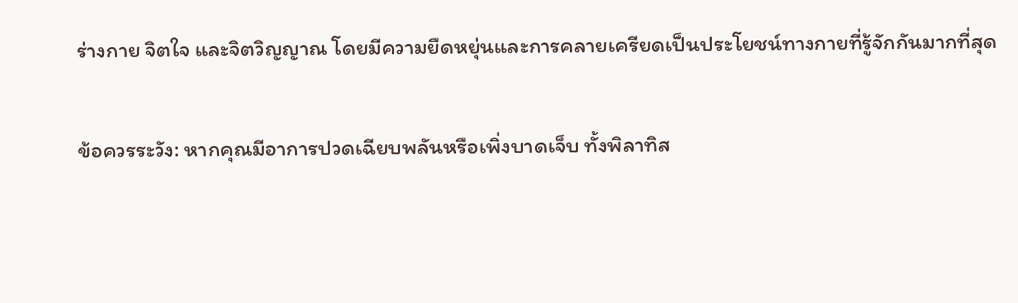ร่างกาย จิตใจ และจิตวิญญาณ โดยมีความยืดหยุ่นและการคลายเครียดเป็นประโยชน์ทางกายที่รู้จักกันมากที่สุด

ข้อควรระวัง: หากคุณมีอาการปวดเฉียบพลันหรือเพิ่งบาดเจ็บ ทั้งพิลาทิส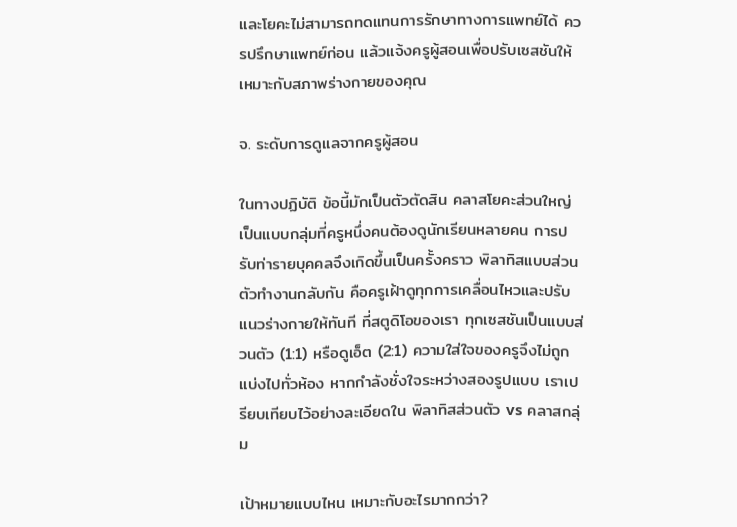และโยคะไม่สามารถทดแทนการรักษาทางการแพทย์ได้ ควรปรึกษาแพทย์ก่อน แล้วแจ้งครูผู้สอนเพื่อปรับเซสชันให้เหมาะกับสภาพร่างกายของคุณ

จ. ระดับการดูแลจากครูผู้สอน

ในทางปฏิบัติ ข้อนี้มักเป็นตัวตัดสิน คลาสโยคะส่วนใหญ่เป็นแบบกลุ่มที่ครูหนึ่งคนต้องดูนักเรียนหลายคน การปรับท่ารายบุคคลจึงเกิดขึ้นเป็นครั้งคราว พิลาทิสแบบส่วนตัวทำงานกลับกัน คือครูเฝ้าดูทุกการเคลื่อนไหวและปรับแนวร่างกายให้ทันที ที่สตูดิโอของเรา ทุกเซสชันเป็นแบบส่วนตัว (1:1) หรือดูเอ็ต (2:1) ความใส่ใจของครูจึงไม่ถูกแบ่งไปทั่วห้อง หากกำลังชั่งใจระหว่างสองรูปแบบ เราเปรียบเทียบไว้อย่างละเอียดใน พิลาทิสส่วนตัว vs คลาสกลุ่ม

เป้าหมายแบบไหน เหมาะกับอะไรมากกว่า?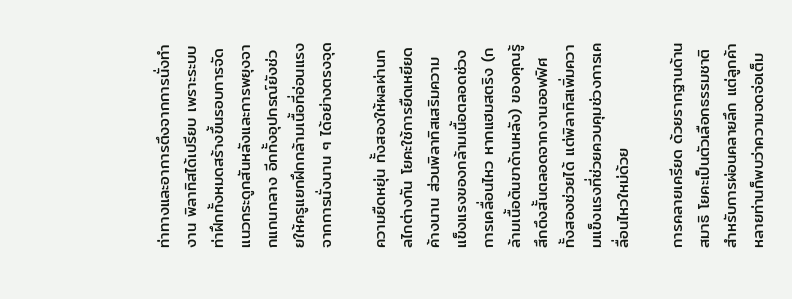ท่าทางและอาการตึงจากการนั่งทำงาน พิลาทิสได้เปรียบ เพราะระบบท่าฝึกทั้งหมดสร้างขึ้นรอบการจัดแนวกระดูกสันหลังและการพยุงจากแกนกลาง อีกทั้งอุปกรณ์ยังช่วยให้ครูแยกฝึกกล้ามเนื้อที่อ่อนแรงจากการนั่งนาน ๆ ได้อย่างตรงจุด

ความยืดหยุ่น ทั้งสองให้ผลผ่านกลไกต่างกัน โยคะใช้การยืดเหยียดค้างนาน ส่วนพิลาทิสเสริมความแข็งแรงของกล้ามเนื้อตลอดช่วงการเคลื่อนไหว หากแฮมสตริง (กล้ามเนื้อต้นขาด้านหลัง) ของคุณรู้สึกตึงสั้นตลอดจากงานออฟฟิศ ทั้งสองช่วยได้ แต่พิลาทิสเพิ่มความแข็งแรงที่ช่วยควบคุมช่วงการเคลื่อนไหวใหม่ด้วย

การคลายเครียด ด้วยรากฐานด้านสมาธิ โยคะเป็นตัวเลือกธรรมชาติสำหรับการผ่อนคลายลึก แต่ลูกค้าหลายท่านก็พบว่าความจดจ่อเต็ม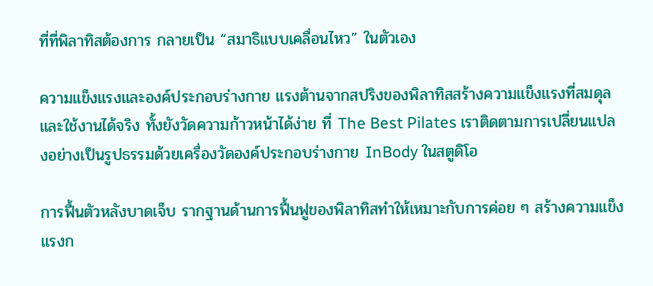ที่ที่พิลาทิสต้องการ กลายเป็น “สมาธิแบบเคลื่อนไหว” ในตัวเอง

ความแข็งแรงและองค์ประกอบร่างกาย แรงต้านจากสปริงของพิลาทิสสร้างความแข็งแรงที่สมดุลและใช้งานได้จริง ทั้งยังวัดความก้าวหน้าได้ง่าย ที่ The Best Pilates เราติดตามการเปลี่ยนแปลงอย่างเป็นรูปธรรมด้วยเครื่องวัดองค์ประกอบร่างกาย InBody ในสตูดิโอ

การฟื้นตัวหลังบาดเจ็บ รากฐานด้านการฟื้นฟูของพิลาทิสทำให้เหมาะกับการค่อย ๆ สร้างความแข็งแรงก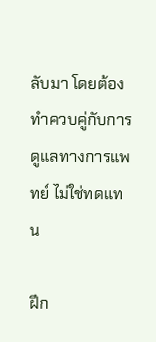ลับมา โดยต้องทำควบคู่กับการดูแลทางการแพทย์ ไม่ใช่ทดแทน

ฝึก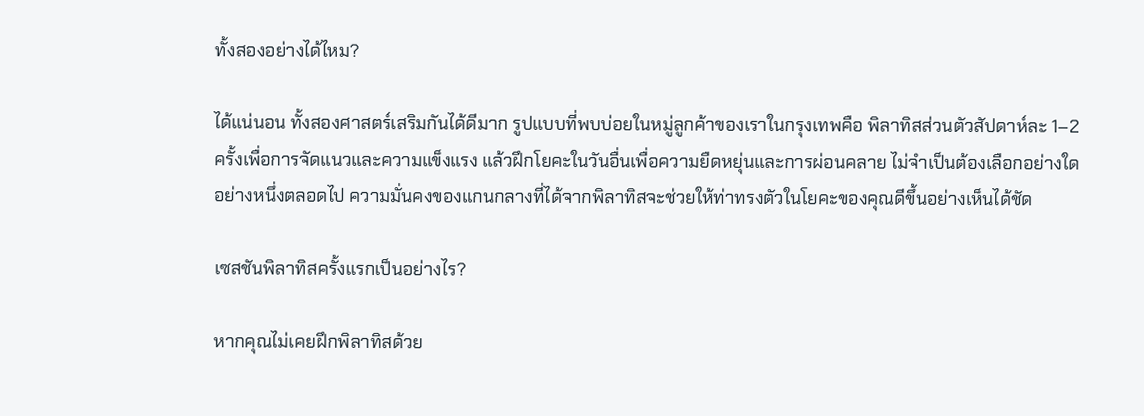ทั้งสองอย่างได้ไหม?

ได้แน่นอน ทั้งสองศาสตร์เสริมกันได้ดีมาก รูปแบบที่พบบ่อยในหมู่ลูกค้าของเราในกรุงเทพคือ พิลาทิสส่วนตัวสัปดาห์ละ 1–2 ครั้งเพื่อการจัดแนวและความแข็งแรง แล้วฝึกโยคะในวันอื่นเพื่อความยืดหยุ่นและการผ่อนคลาย ไม่จำเป็นต้องเลือกอย่างใดอย่างหนึ่งตลอดไป ความมั่นคงของแกนกลางที่ได้จากพิลาทิสจะช่วยให้ท่าทรงตัวในโยคะของคุณดีขึ้นอย่างเห็นได้ชัด

เซสชันพิลาทิสครั้งแรกเป็นอย่างไร?

หากคุณไม่เคยฝึกพิลาทิสด้วย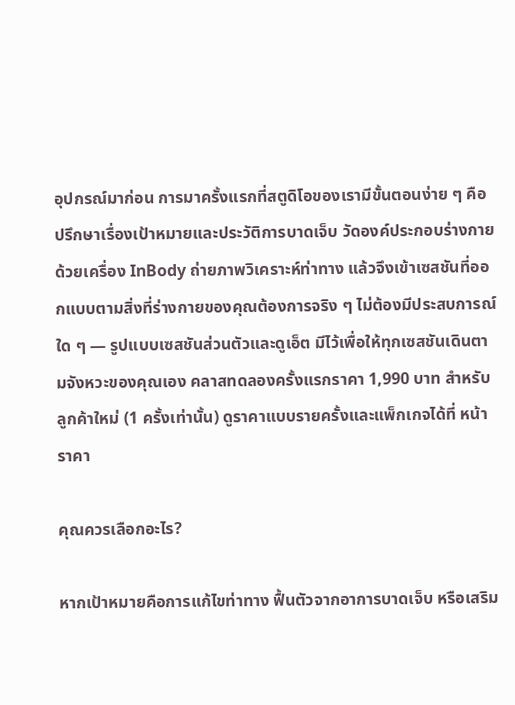อุปกรณ์มาก่อน การมาครั้งแรกที่สตูดิโอของเรามีขั้นตอนง่าย ๆ คือ ปรึกษาเรื่องเป้าหมายและประวัติการบาดเจ็บ วัดองค์ประกอบร่างกายด้วยเครื่อง InBody ถ่ายภาพวิเคราะห์ท่าทาง แล้วจึงเข้าเซสชันที่ออกแบบตามสิ่งที่ร่างกายของคุณต้องการจริง ๆ ไม่ต้องมีประสบการณ์ใด ๆ — รูปแบบเซสชันส่วนตัวและดูเอ็ต มีไว้เพื่อให้ทุกเซสชันเดินตามจังหวะของคุณเอง คลาสทดลองครั้งแรกราคา 1,990 บาท สำหรับลูกค้าใหม่ (1 ครั้งเท่านั้น) ดูราคาแบบรายครั้งและแพ็กเกจได้ที่ หน้าราคา

คุณควรเลือกอะไร?

หากเป้าหมายคือการแก้ไขท่าทาง ฟื้นตัวจากอาการบาดเจ็บ หรือเสริม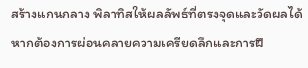สร้างแกนกลาง พิลาทิสให้ผลลัพธ์ที่ตรงจุดและวัดผลได้ หากต้องการผ่อนคลายความเครียดลึกและการฝึ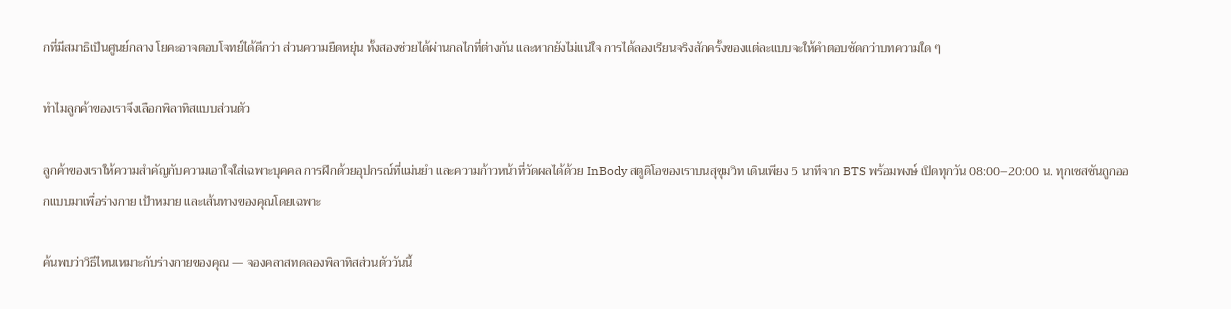กที่มีสมาธิเป็นศูนย์กลาง โยคะอาจตอบโจทย์ได้ดีกว่า ส่วนความยืดหยุ่น ทั้งสองช่วยได้ผ่านกลไกที่ต่างกัน และหากยังไม่แน่ใจ การได้ลองเรียนจริงสักครั้งของแต่ละแบบจะให้คำตอบชัดกว่าบทความใด ๆ

ทำไมลูกค้าของเราจึงเลือกพิลาทิสแบบส่วนตัว

ลูกค้าของเราให้ความสำคัญกับความเอาใจใส่เฉพาะบุคคล การฝึกด้วยอุปกรณ์ที่แม่นยำ และความก้าวหน้าที่วัดผลได้ด้วย InBody สตูดิโอของเราบนสุขุมวิท เดินเพียง 5 นาทีจาก BTS พร้อมพงษ์ เปิดทุกวัน 08:00–20:00 น. ทุกเซสชันถูกออกแบบมาเพื่อร่างกาย เป้าหมาย และเส้นทางของคุณโดยเฉพาะ

ค้นพบว่าวิธีไหนเหมาะกับร่างกายของคุณ — จองคลาสทดลองพิลาทิสส่วนตัววันนี้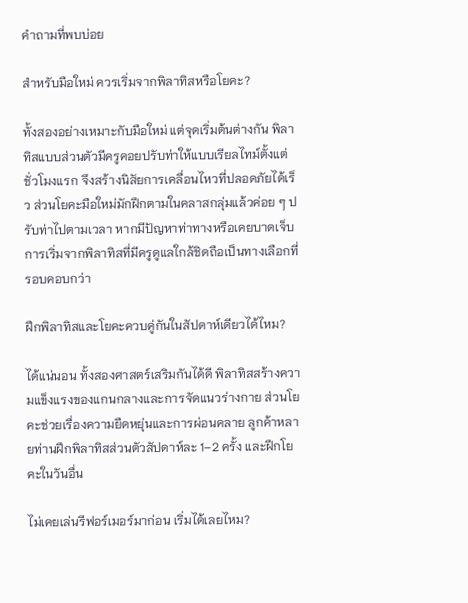คำถามที่พบบ่อย

สำหรับมือใหม่ ควรเริ่มจากพิลาทิสหรือโยคะ?

ทั้งสองอย่างเหมาะกับมือใหม่ แต่จุดเริ่มต้นต่างกัน พิลาทิสแบบส่วนตัวมีครูคอยปรับท่าให้แบบเรียลไทม์ตั้งแต่ชั่วโมงแรก จึงสร้างนิสัยการเคลื่อนไหวที่ปลอดภัยได้เร็ว ส่วนโยคะมือใหม่มักฝึกตามในคลาสกลุ่มแล้วค่อย ๆ ปรับท่าไปตามเวลา หากมีปัญหาท่าทางหรือเคยบาดเจ็บ การเริ่มจากพิลาทิสที่มีครูดูแลใกล้ชิดถือเป็นทางเลือกที่รอบคอบกว่า

ฝึกพิลาทิสและโยคะควบคู่กันในสัปดาห์เดียวได้ไหม?

ได้แน่นอน ทั้งสองศาสตร์เสริมกันได้ดี พิลาทิสสร้างความแข็งแรงของแกนกลางและการจัดแนวร่างกาย ส่วนโยคะช่วยเรื่องความยืดหยุ่นและการผ่อนคลาย ลูกค้าหลายท่านฝึกพิลาทิสส่วนตัวสัปดาห์ละ 1–2 ครั้ง และฝึกโยคะในวันอื่น

ไม่เคยเล่นรีฟอร์เมอร์มาก่อน เริ่มได้เลยไหม?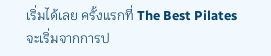เริ่มได้เลย ครั้งแรกที่ The Best Pilates จะเริ่มจากการป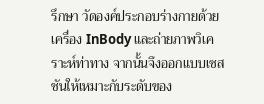รึกษา วัดองค์ประกอบร่างกายด้วยเครื่อง InBody และถ่ายภาพวิเคราะห์ท่าทาง จากนั้นจึงออกแบบเซสชันให้เหมาะกับระดับของ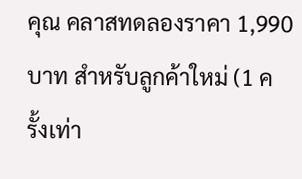คุณ คลาสทดลองราคา 1,990 บาท สำหรับลูกค้าใหม่ (1 ครั้งเท่า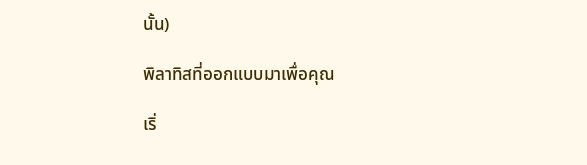นั้น)

พิลาทิสที่ออกแบบมาเพื่อคุณ

เริ่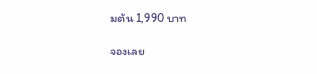มต้น 1,990 บาท

จองเลย